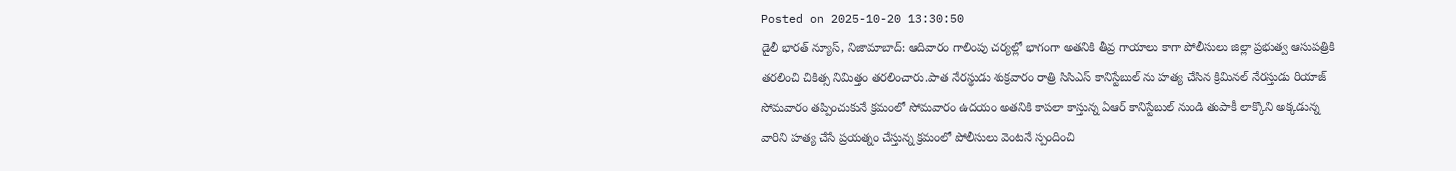Posted on 2025-10-20 13:30:50
డైలీ భారత్ న్యూస్, నిజామాబాద్: ఆదివారం గాలింపు చర్యల్లో భాగంగా అతనికి తీవ్ర గాయాలు కాగా పోలీసులు జిల్లా ప్రభుత్వ ఆసుపత్రికి తరలించి చికిత్స నిమిత్తం తరలించారు.పాత నేరస్థుడు శుక్రవారం రాత్రి సిసిఎస్ కానిస్టేబుల్ ను హత్య చేసిన క్రిమినల్ నేరస్తుడు రియాజ్ సోమవారం తప్పించుకునే క్రమంలో సోమవారం ఉదయం అతనికి కాపలా కాస్తున్న ఏఆర్ కానిస్టేబుల్ నుండి తుపాకీ లాక్కొని అక్కడున్న వారిని హత్య చేసే ప్రయత్నం చేస్తున్న క్రమంలో పోలీసులు వెంటనే స్పందించి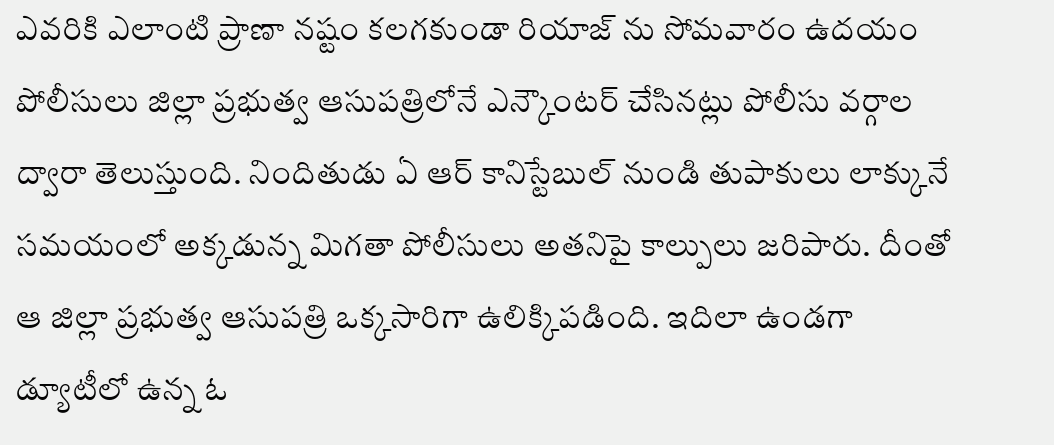ఎవరికి ఎలాంటి ప్రాణా నష్టం కలగకుండా రియాజ్ ను సోమవారం ఉదయం పోలీసులు జిల్లా ప్రభుత్వ ఆసుపత్రిలోనే ఎన్కౌంటర్ చేసినట్లు పోలీసు వర్గాల ద్వారా తెలుస్తుంది. నిందితుడు ఏ ఆర్ కానిస్టేబుల్ నుండి తుపాకులు లాక్కునే సమయంలో అక్కడున్న మిగతా పోలీసులు అతనిపై కాల్పులు జరిపారు. దీంతో ఆ జిల్లా ప్రభుత్వ ఆసుపత్రి ఒక్కసారిగా ఉలిక్కిపడింది. ఇదిలా ఉండగా డ్యూటీలో ఉన్న ఓ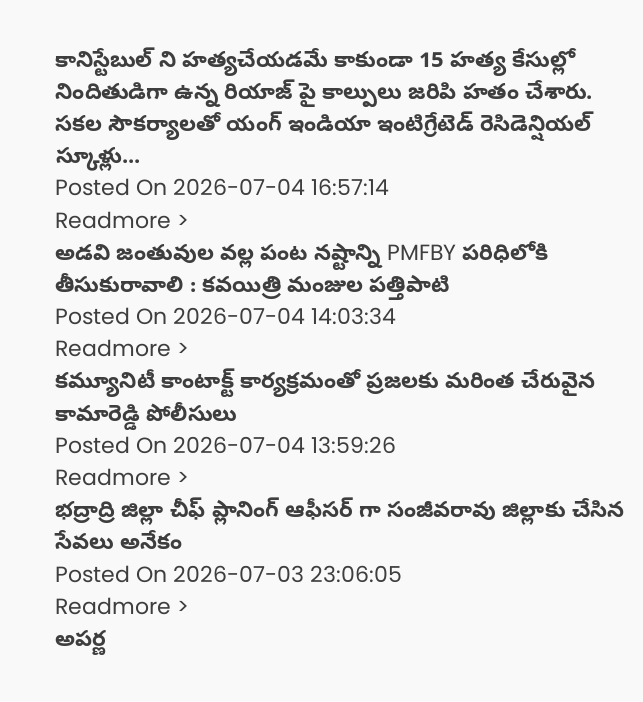కానిస్టేబుల్ ని హత్యచేయడమే కాకుండా 15 హత్య కేసుల్లో నిందితుడిగా ఉన్న రియాజ్ పై కాల్పులు జరిపి హతం చేశారు.
సకల సౌకర్యాలతో యంగ్ ఇండియా ఇంటిగ్రేటెడ్ రెసిడెన్షియల్ స్కూళ్లు...
Posted On 2026-07-04 16:57:14
Readmore >
అడవి జంతువుల వల్ల పంట నష్టాన్ని PMFBY పరిధిలోకి తీసుకురావాలి : కవయిత్రి మంజుల పత్తిపాటి
Posted On 2026-07-04 14:03:34
Readmore >
కమ్యూనిటీ కాంటాక్ట్ కార్యక్రమంతో ప్రజలకు మరింత చేరువైన కామారెడ్డి పోలీసులు
Posted On 2026-07-04 13:59:26
Readmore >
భద్రాద్రి జిల్లా చీఫ్ ప్లానింగ్ ఆఫీసర్ గా సంజీవరావు జిల్లాకు చేసిన సేవలు అనేకం
Posted On 2026-07-03 23:06:05
Readmore >
అపర్ణ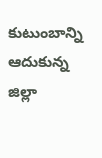కుటుంబాన్ని ఆదుకున్న జిల్లా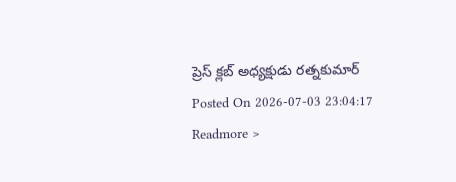ప్రెస్ క్లబ్ అధ్యక్షుడు రత్నకుమార్
Posted On 2026-07-03 23:04:17
Readmore >